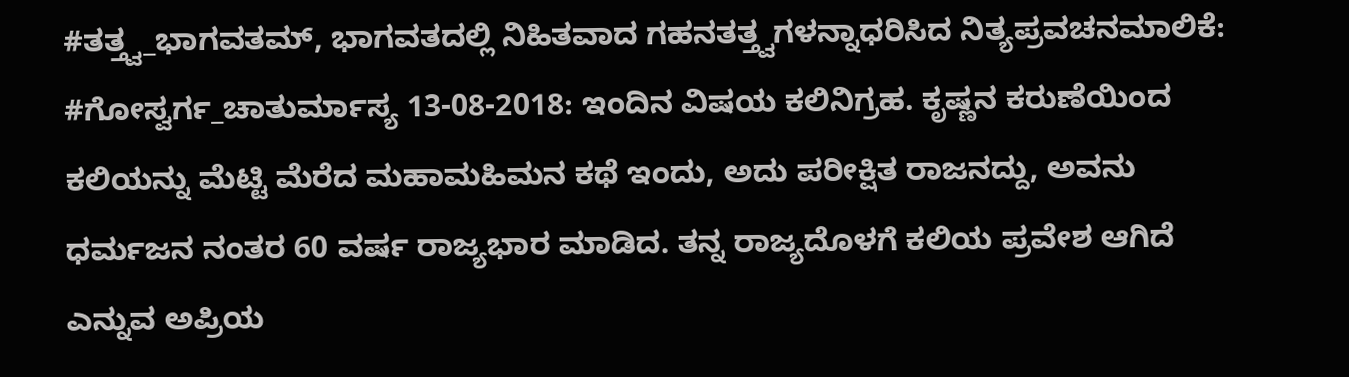#ತತ್ತ್ವ_ಭಾಗವತಮ್, ಭಾಗವತದಲ್ಲಿ ನಿಹಿತವಾದ ಗಹನತತ್ತ್ವಗಳನ್ನಾಧರಿಸಿದ ನಿತ್ಯಪ್ರವಚನಮಾಲಿಕೆ: #ಗೋಸ್ವರ್ಗ_ಚಾತುರ್ಮಾಸ್ಯ 13-08-2018: ಇಂದಿನ ವಿಷಯ ಕಲಿನಿಗ್ರಹ. ಕೃಷ್ಣನ ಕರುಣೆಯಿಂದ ಕಲಿಯನ್ನು ಮೆಟ್ಟಿ ಮೆರೆದ ಮಹಾಮಹಿಮನ ಕಥೆ ಇಂದು, ಅದು ಪರೀಕ್ಷಿತ ರಾಜನದ್ದು, ಅವನು ಧರ್ಮಜನ ನಂತರ 60 ವರ್ಷ ರಾಜ್ಯಭಾರ ಮಾಡಿದ. ತನ್ನ ರಾಜ್ಯದೊಳಗೆ ಕಲಿಯ ಪ್ರವೇಶ ಆಗಿದೆ ಎನ್ನುವ ಅಪ್ರಿಯ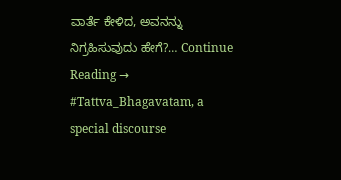ವಾರ್ತೆ ಕೇಳಿದ, ಅವನನ್ನು ನಿಗ್ರಹಿಸುವುದು ಹೇಗೆ?… Continue Reading →
#Tattva_Bhagavatam, a special discourse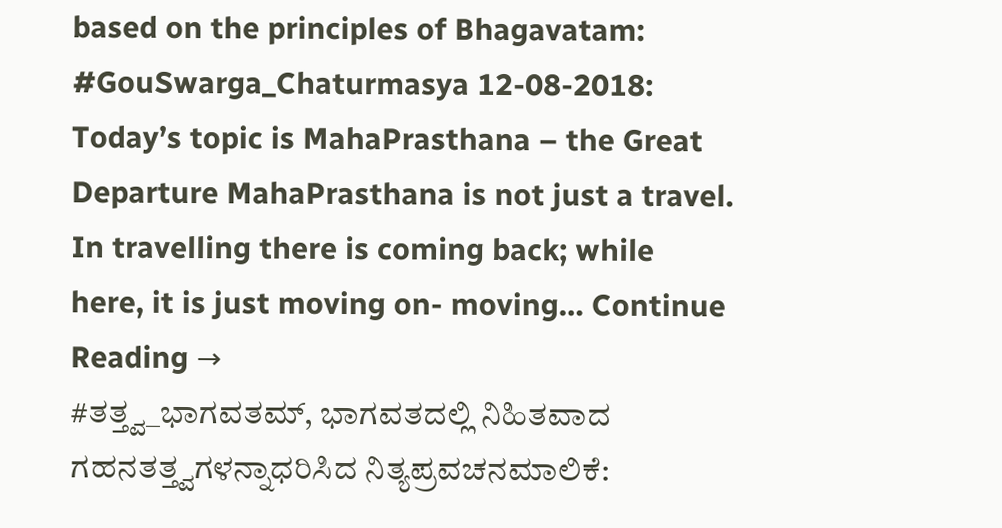based on the principles of Bhagavatam: #GouSwarga_Chaturmasya 12-08-2018: Today’s topic is MahaPrasthana – the Great Departure MahaPrasthana is not just a travel. In travelling there is coming back; while here, it is just moving on- moving… Continue Reading →
#ತತ್ತ್ವ_ಭಾಗವತಮ್, ಭಾಗವತದಲ್ಲಿ ನಿಹಿತವಾದ ಗಹನತತ್ತ್ವಗಳನ್ನಾಧರಿಸಿದ ನಿತ್ಯಪ್ರವಚನಮಾಲಿಕೆ: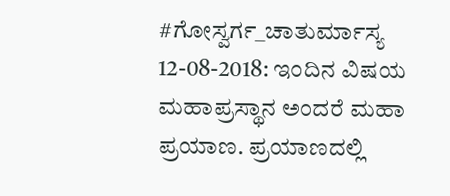#ಗೋಸ್ವರ್ಗ_ಚಾತುರ್ಮಾಸ್ಯ 12-08-2018: ಇಂದಿನ ವಿಷಯ ಮಹಾಪ್ರಸ್ಥಾನ ಅಂದರೆ ಮಹಾ ಪ್ರಯಾಣ. ಪ್ರಯಾಣದಲ್ಲಿ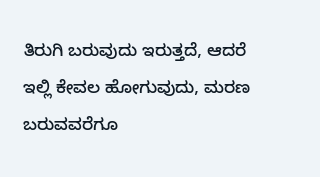ತಿರುಗಿ ಬರುವುದು ಇರುತ್ತದೆ, ಆದರೆ ಇಲ್ಲಿ ಕೇವಲ ಹೋಗುವುದು, ಮರಣ ಬರುವವರೆಗೂ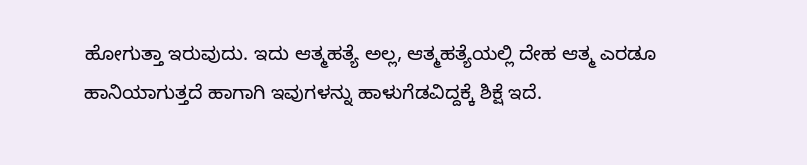ಹೋಗುತ್ತಾ ಇರುವುದು. ಇದು ಆತ್ಮಹತ್ಯೆ ಅಲ್ಲ, ಆತ್ಮಹತ್ಯೆಯಲ್ಲಿ ದೇಹ ಆತ್ಮ ಎರಡೂ ಹಾನಿಯಾಗುತ್ತದೆ ಹಾಗಾಗಿ ಇವುಗಳನ್ನು ಹಾಳುಗೆಡವಿದ್ದಕ್ಕೆ ಶಿಕ್ಷೆ ಇದೆ.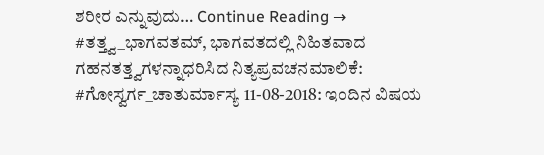ಶರೀರ ಎನ್ನುವುದು… Continue Reading →
#ತತ್ತ್ವ_ಭಾಗವತಮ್, ಭಾಗವತದಲ್ಲಿ ನಿಹಿತವಾದ ಗಹನತತ್ತ್ವಗಳನ್ನಾಧರಿಸಿದ ನಿತ್ಯಪ್ರವಚನಮಾಲಿಕೆ: #ಗೋಸ್ವರ್ಗ_ಚಾತುರ್ಮಾಸ್ಯ 11-08-2018: ಇಂದಿನ ವಿಷಯ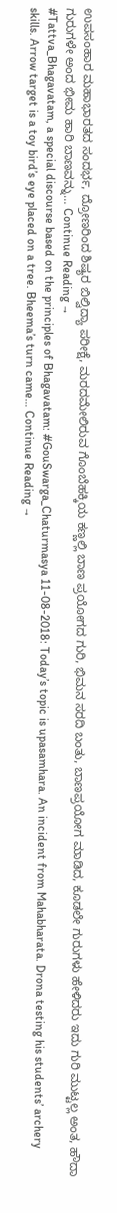ಉಪಸಂಹಾರ ಮಹಾಭಾರತದ ಸಂದರ್ಭ, ದ್ರೋಣರಿಂದ ಶಿಷ್ಯರ ಬಿಲ್ವಿದ್ಯಾ ಪರೀಕ್ಷೆ, ಮರದಮೇಲಿರುವ ಗೊಂಬೆಹಕ್ಕಿಯ ಕಣ್ಣಲ್ಲಿ ಬಾಣ ಪ್ರಯೋಗದ ಗುರಿ, ಭಿಮನ ಸರದಿ ಬಂತು, ಬಾಣಪ್ರಯೋಗ ಮಾಡಿದ, ಕೂಡಲೇ ಗುರುಗಳು ಹೇಳಿದರು ಇದು ಗುರಿ ಮುಟ್ಟಲ್ಲ ಅಂತ, ಹೌದಾ ಗುರುಗಳೇ ಅಂದ ಭೀಮ ಹಾರಿ ಬಾಣವನ್ನು… Continue Reading →
#Tattva_Bhagavatam, a special discourse based on the principles of Bhagavatam: #GouSwarga_Chaturmasya 11-08-2018: Today’s topic is upasamhara. An incident from Mahabharata. Drona testing his students’ archery skills. Arrow target is a toy bird’s eye placed on a tree. Bheema’s turn came… Continue Reading →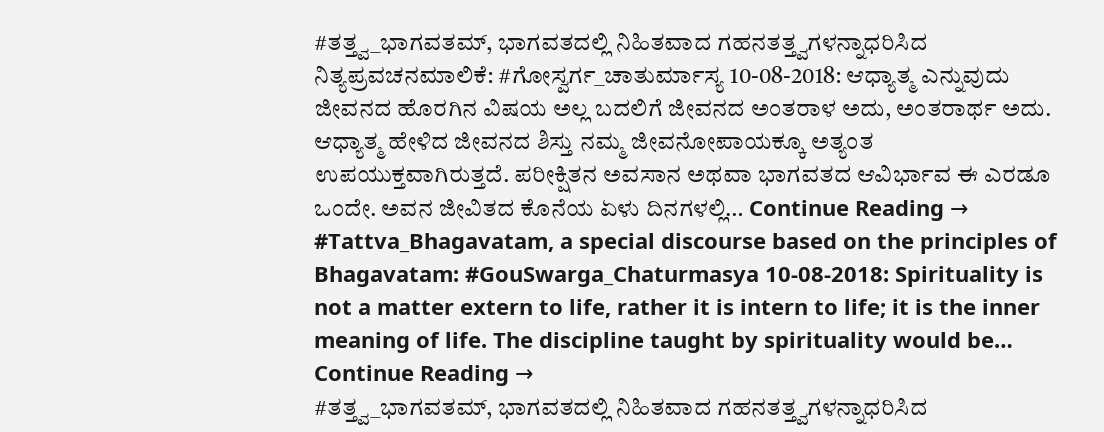#ತತ್ತ್ವ_ಭಾಗವತಮ್, ಭಾಗವತದಲ್ಲಿ ನಿಹಿತವಾದ ಗಹನತತ್ತ್ವಗಳನ್ನಾಧರಿಸಿದ ನಿತ್ಯಪ್ರವಚನಮಾಲಿಕೆ: #ಗೋಸ್ವರ್ಗ_ಚಾತುರ್ಮಾಸ್ಯ 10-08-2018: ಆಧ್ಯಾತ್ಮ ಎನ್ನುವುದು ಜೀವನದ ಹೊರಗಿನ ವಿಷಯ ಅಲ್ಲ ಬದಲಿಗೆ ಜೀವನದ ಅಂತರಾಳ ಅದು, ಅಂತರಾರ್ಥ ಅದು. ಆಧ್ಯಾತ್ಮ ಹೇಳಿದ ಜೀವನದ ಶಿಸ್ತು ನಮ್ಮ ಜೀವನೋಪಾಯಕ್ಕೂ ಅತ್ಯಂತ ಉಪಯುಕ್ತವಾಗಿರುತ್ತದೆ. ಪರೀಕ್ಷಿತನ ಅವಸಾನ ಅಥವಾ ಭಾಗವತದ ಆವಿರ್ಭಾವ ಈ ಎರಡೂ ಒಂದೇ. ಅವನ ಜೀವಿತದ ಕೊನೆಯ ಏಳು ದಿನಗಳಲ್ಲಿ… Continue Reading →
#Tattva_Bhagavatam, a special discourse based on the principles of Bhagavatam: #GouSwarga_Chaturmasya 10-08-2018: Spirituality is not a matter extern to life, rather it is intern to life; it is the inner meaning of life. The discipline taught by spirituality would be… Continue Reading →
#ತತ್ತ್ವ_ಭಾಗವತಮ್, ಭಾಗವತದಲ್ಲಿ ನಿಹಿತವಾದ ಗಹನತತ್ತ್ವಗಳನ್ನಾಧರಿಸಿದ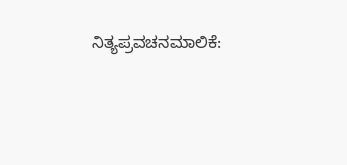ನಿತ್ಯಪ್ರವಚನಮಾಲಿಕೆ: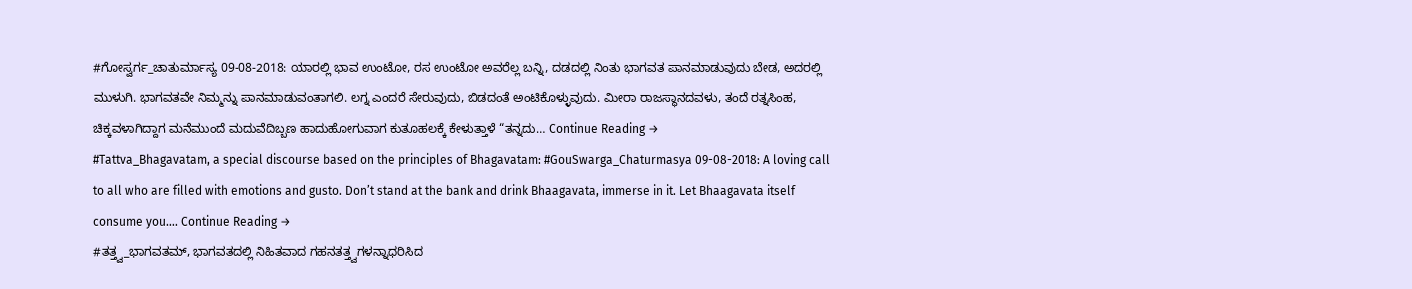#ಗೋಸ್ವರ್ಗ_ಚಾತುರ್ಮಾಸ್ಯ 09-08-2018: ಯಾರಲ್ಲಿ ಭಾವ ಉಂಟೋ, ರಸ ಉಂಟೋ ಅವರೆಲ್ಲ ಬನ್ನಿ, ದಡದಲ್ಲಿ ನಿಂತು ಭಾಗವತ ಪಾನಮಾಡುವುದು ಬೇಡ, ಅದರಲ್ಲಿ ಮುಳುಗಿ. ಭಾಗವತವೇ ನಿಮ್ಮನ್ನು ಪಾನಮಾಡುವಂತಾಗಲಿ. ಲಗ್ನ ಎಂದರೆ ಸೇರುವುದು, ಬಿಡದಂತೆ ಅಂಟಿಕೊಳ್ಳುವುದು. ಮೀರಾ ರಾಜಸ್ಥಾನದವಳು, ತಂದೆ ರತ್ನಸಿಂಹ, ಚಿಕ್ಕವಳಾಗಿದ್ದಾಗ ಮನೆಮುಂದೆ ಮದುವೆದಿಬ್ಬಣ ಹಾದುಹೋಗುವಾಗ ಕುತೂಹಲಕ್ಕೆ ಕೇಳುತ್ತಾಳೆ “ತನ್ನದು… Continue Reading →
#Tattva_Bhagavatam, a special discourse based on the principles of Bhagavatam: #GouSwarga_Chaturmasya 09-08-2018: A loving call to all who are filled with emotions and gusto. Don’t stand at the bank and drink Bhaagavata, immerse in it. Let Bhaagavata itself consume you…. Continue Reading →
#ತತ್ತ್ವ_ಭಾಗವತಮ್, ಭಾಗವತದಲ್ಲಿ ನಿಹಿತವಾದ ಗಹನತತ್ತ್ವಗಳನ್ನಾಧರಿಸಿದ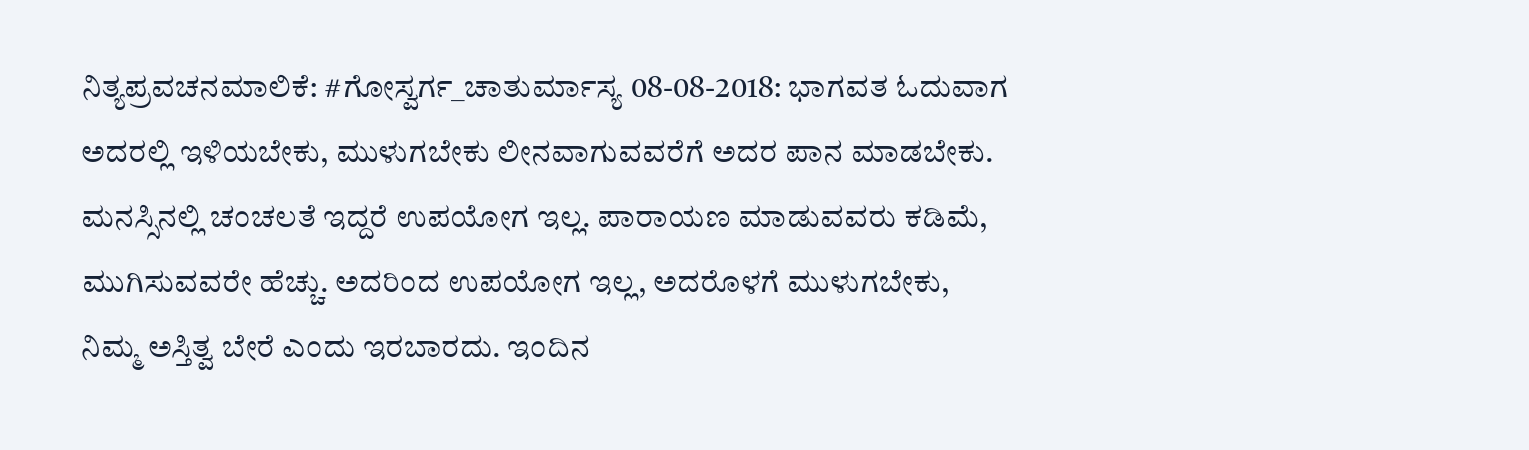ನಿತ್ಯಪ್ರವಚನಮಾಲಿಕೆ: #ಗೋಸ್ವರ್ಗ_ಚಾತುರ್ಮಾಸ್ಯ 08-08-2018: ಭಾಗವತ ಓದುವಾಗ ಅದರಲ್ಲಿ ಇಳಿಯಬೇಕು, ಮುಳುಗಬೇಕು ಲೀನವಾಗುವವರೆಗೆ ಅದರ ಪಾನ ಮಾಡಬೇಕು. ಮನಸ್ಸಿನಲ್ಲಿ ಚಂಚಲತೆ ಇದ್ದರೆ ಉಪಯೋಗ ಇಲ್ಲ. ಪಾರಾಯಣ ಮಾಡುವವರು ಕಡಿಮೆ, ಮುಗಿಸುವವರೇ ಹೆಚ್ಚು. ಅದರಿಂದ ಉಪಯೋಗ ಇಲ್ಲ, ಅದರೊಳಗೆ ಮುಳುಗಬೇಕು, ನಿಮ್ಮ ಅಸ್ತಿತ್ವ ಬೇರೆ ಎಂದು ಇರಬಾರದು. ಇಂದಿನ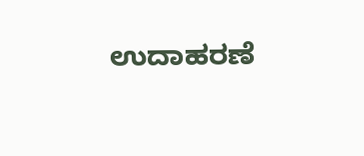ಉದಾಹರಣೆ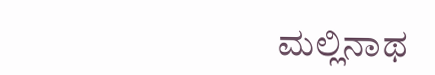ಮಲ್ಲಿನಾಥ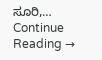ಸೂರಿ,… Continue Reading →